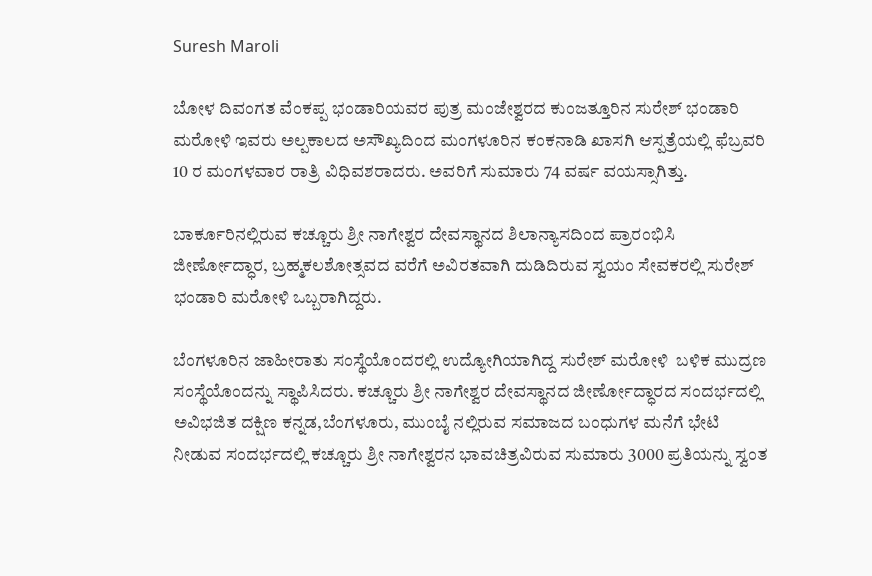Suresh Maroli

ಬೋಳ ದಿವಂಗತ ವೆಂಕಪ್ಪ ಭಂಡಾರಿಯವರ ಪುತ್ರ ಮಂಜೇಶ್ವರದ ಕುಂಜತ್ತೂರಿನ ಸುರೇಶ್ ಭಂಡಾರಿ ಮರೋಳಿ ಇವರು ಅಲ್ಪಕಾಲದ ಅಸೌಖ್ಯದಿಂದ ಮಂಗಳೂರಿನ ಕಂಕನಾಡಿ ಖಾಸಗಿ ಆಸ್ಪತ್ರೆಯಲ್ಲಿ ಫೆಬ್ರವರಿ 10 ರ ಮಂಗಳವಾರ ರಾತ್ರಿ ವಿಧಿವಶರಾದರು. ಅವರಿಗೆ ಸುಮಾರು 74 ವರ್ಷ ವಯಸ್ಸಾಗಿತ್ತು.

ಬಾರ್ಕೂರಿನಲ್ಲಿರುವ ಕಚ್ಚೂರು ಶ್ರೀ ನಾಗೇಶ್ವರ ದೇವಸ್ಥಾನದ ಶಿಲಾನ್ಯಾಸದಿಂದ ಪ್ರಾರಂಭಿಸಿ ಜೀರ್ಣೋದ್ಧಾರ, ಬ್ರಹ್ಮಕಲಶೋತ್ಸವದ ವರೆಗೆ ಅವಿರತವಾಗಿ ದುಡಿದಿರುವ ಸ್ವಯಂ ಸೇವಕರಲ್ಲಿ ಸುರೇಶ್ ಭಂಡಾರಿ ಮರೋಳಿ ಒಬ್ಬರಾಗಿದ್ದರು.

ಬೆಂಗಳೂರಿನ ಜಾಹೀರಾತು ಸಂಸ್ಥೆಯೊಂದರಲ್ಲಿ ಉದ್ಯೋಗಿಯಾಗಿದ್ದ ಸುರೇಶ್ ಮರೋಳಿ  ಬಳಿಕ ಮುದ್ರಣ ಸಂಸ್ಥೆಯೊಂದನ್ನು ಸ್ಥಾಪಿಸಿದರು. ಕಚ್ಚೂರು ಶ್ರೀ ನಾಗೇಶ್ವರ ದೇವಸ್ಥಾನದ ಜೀರ್ಣೋದ್ಧಾರದ ಸಂದರ್ಭದಲ್ಲಿ ಅವಿಭಜಿತ ದಕ್ಷಿಣ ಕನ್ನಡ,ಬೆಂಗಳೂರು, ಮುಂಬೈ ನಲ್ಲಿರುವ ಸಮಾಜದ ಬಂಧುಗಳ ಮನೆಗೆ ಭೇಟಿ ನೀಡುವ ಸಂದರ್ಭದಲ್ಲಿ ಕಚ್ಚೂರು ಶ್ರೀ ನಾಗೇಶ್ವರನ ಭಾವಚಿತ್ರವಿರುವ ಸುಮಾರು 3000 ಪ್ರತಿಯನ್ನು ಸ್ವಂತ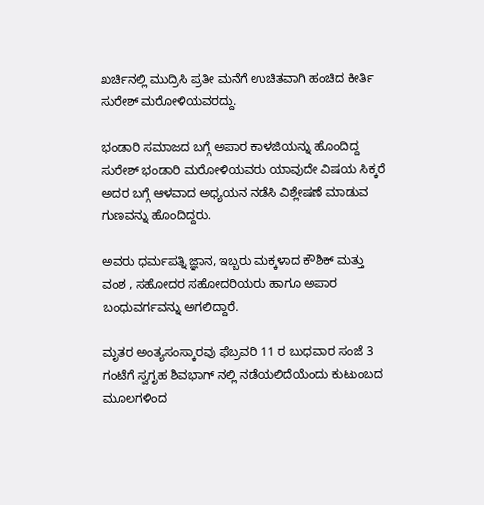ಖರ್ಚಿನಲ್ಲಿ ಮುದ್ರಿಸಿ ಪ್ರತೀ ಮನೆಗೆ ಉಚಿತವಾಗಿ ಹಂಚಿದ ಕೀರ್ತಿ ಸುರೇಶ್ ಮರೋಳಿಯವರದ್ದು.

ಭಂಡಾರಿ ಸಮಾಜದ ಬಗ್ಗೆ ಅಪಾರ ಕಾಳಜಿಯನ್ನು ಹೊಂದಿದ್ದ ಸುರೇಶ್ ಭಂಡಾರಿ ಮರೋಳಿಯವರು ಯಾವುದೇ ವಿಷಯ ಸಿಕ್ಕರೆ ಅದರ ಬಗ್ಗೆ ಆಳವಾದ ಅಧ್ಯಯನ ನಡೆಸಿ ವಿಶ್ಲೇಷಣೆ ಮಾಡುವ ಗುಣವನ್ನು ಹೊಂದಿದ್ದರು.

ಅವರು ಧರ್ಮಪತ್ನಿ ಜ್ಞಾನ, ಇಬ್ಬರು ಮಕ್ಕಳಾದ ಕೌಶಿಕ್ ಮತ್ತು ವಂಶ , ಸಹೋದರ ಸಹೋದರಿಯರು ಹಾಗೂ ಅಪಾರ ಬಂಧುವರ್ಗವನ್ನು ಅಗಲಿದ್ದಾರೆ.

ಮೃತರ ಅಂತ್ಯಸಂಸ್ಕಾರವು ಫೆಬ್ರವರಿ 11 ರ ಬುಧವಾರ ಸಂಜೆ 3 ಗಂಟೆಗೆ ಸ್ವಗೃಹ ಶಿವಭಾಗ್ ನಲ್ಲಿ ನಡೆಯಲಿದೆಯೆಂದು ಕುಟುಂಬದ ಮೂಲಗಳಿಂದ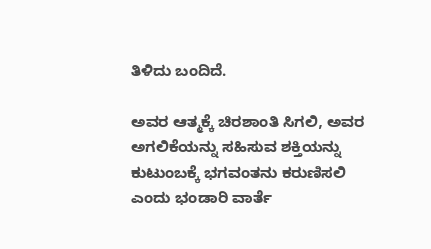ತಿಳಿದು ಬಂದಿದೆ.

ಅವರ ಆತ್ಮಕ್ಕೆ ಚಿರಶಾಂತಿ ಸಿಗಲಿ, ಅವರ ಅಗಲಿಕೆಯನ್ನು ಸಹಿಸುವ ಶಕ್ತಿಯನ್ನು ಕುಟುಂಬಕ್ಕೆ ಭಗವಂತನು ಕರುಣಿಸಲಿ ಎಂದು ಭಂಡಾರಿ ವಾರ್ತೆ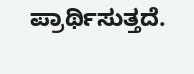ಪ್ರಾರ್ಥಿಸುತ್ತದೆ.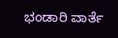ಭಂಡಾರಿ ವಾರ್ತೆ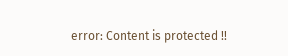error: Content is protected !!